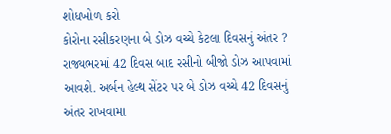શોધખોળ કરો
કોરોના રસીકરણના બે ડોઝ વચ્ચે કેટલા દિવસનું અંતર ?
રાજ્યભરમાં 42 દિવસ બાદ રસીનો બીજો ડોઝ આપવામાં આવશે. અર્બન હેલ્થ સેંટર પર બે ડોઝ વચ્ચે 42 દિવસનું અંતર રાખવામા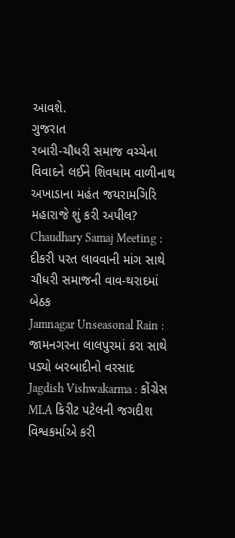આવશે.
ગુજરાત
રબારી-ચૌધરી સમાજ વચ્ચેના વિવાદને લઈને શિવધામ વાળીનાથ અખાડાના મહંત જયરામગિરિ મહારાજે શું કરી અપીલ?
Chaudhary Samaj Meeting : દીકરી પરત લાવવાની માંગ સાથે ચૌધરી સમાજની વાવ-થરાદમાં બેઠક
Jamnagar Unseasonal Rain : જામનગરના લાલપુરમાં કરા સાથે પડ્યો બરબાદીનો વરસાદ
Jagdish Vishwakarma : કોંગ્રેસ MLA કિરીટ પટેલની જગદીશ વિશ્વકર્માએ કરી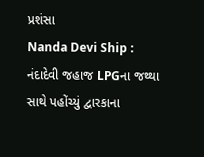પ્રશંસા
Nanda Devi Ship : નંદાદેવી જહાજ LPGના જથ્થા સાથે પહોંચ્યું દ્વારકાના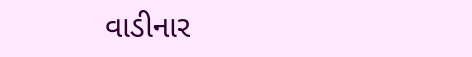વાડીનાર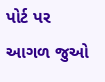પોર્ટ પર
આગળ જુઓ